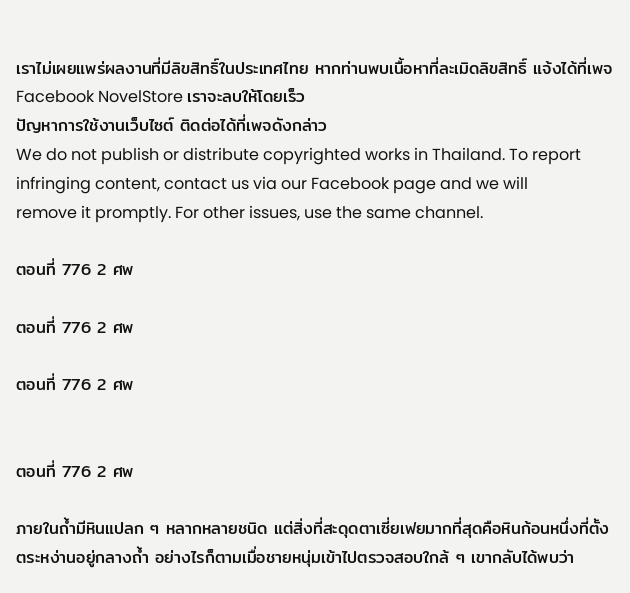เราไม่เผยแพร่ผลงานที่มีลิขสิทธิ์ในประเทศไทย หากท่านพบเนื้อหาที่ละเมิดลิขสิทธิ์ แจ้งได้ที่เพจ Facebook NovelStore เราจะลบให้โดยเร็ว
ปัญหาการใช้งานเว็บไซต์ ติดต่อได้ที่เพจดังกล่าว
We do not publish or distribute copyrighted works in Thailand. To report infringing content, contact us via our Facebook page and we will remove it promptly. For other issues, use the same channel.

ตอนที่ 776 2 ศพ

ตอนที่ 776 2 ศพ

ตอนที่ 776 2 ศพ


ตอนที่ 776 2 ศพ

ภายในถ้ำมีหินแปลก ๆ หลากหลายชนิด แต่สิ่งที่สะดุดตาเซี่ยเฟยมากที่สุดคือหินก้อนหนึ่งที่ตั้งตระหง่านอยู่กลางถ้ำ อย่างไรก็ตามเมื่อชายหนุ่มเข้าไปตรวจสอบใกล้ ๆ เขากลับได้พบว่า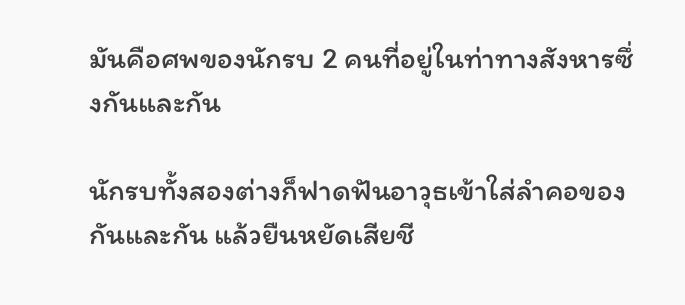มันคือศพของนักรบ 2 คนที่อยู่ในท่าทางสังหารซึ่งกันและกัน

นักรบทั้งสองต่างก็ฟาดฟันอาวุธเข้าใส่ลำคอของกันและกัน แล้วยืนหยัดเสียชี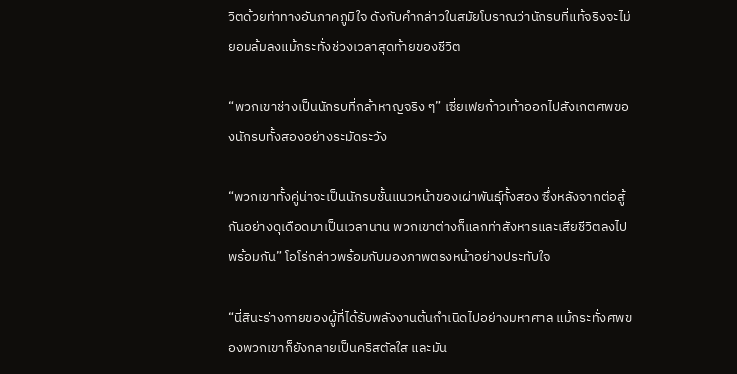วิตด้วยท่าทางอันภาคภูมิใจ ดังกับคำกล่าวในสมัยโบราณว่านักรบที่แท้จริงจะไม่ยอมล้มลงแม้กระทั่งช่วงเวลาสุดท้ายของชีวิต

“พวกเขาช่างเป็นนักรบที่กล้าหาญจริง ๆ” เซี่ยเฟยก้าวเท้าออกไปสังเกตศพของนักรบทั้งสองอย่างระมัดระวัง

“พวกเขาทั้งคู่น่าจะเป็นนักรบชั้นแนวหน้าของเผ่าพันธุ์ทั้งสอง ซึ่งหลังจากต่อสู้กันอย่างดุเดือดมาเป็นเวลานาน พวกเขาต่างก็แลกท่าสังหารและเสียชีวิตลงไปพร้อมกัน” โอโร่กล่าวพร้อมกับมองภาพตรงหน้าอย่างประทับใจ

“นี่สินะร่างกายของผู้ที่ได้รับพลังงานต้นกำเนิดไปอย่างมหาศาล แม้กระทั่งศพของพวกเขาก็ยังกลายเป็นคริสตัลใส และมัน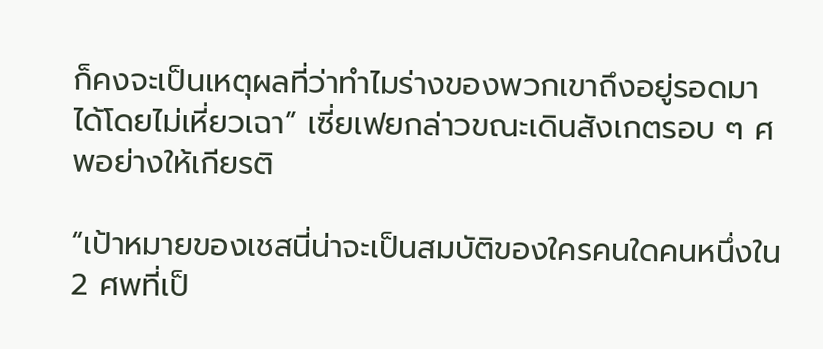ก็คงจะเป็นเหตุผลที่ว่าทำไมร่างของพวกเขาถึงอยู่รอดมาได้โดยไม่เหี่ยวเฉา” เซี่ยเฟยกล่าวขณะเดินสังเกตรอบ ๆ ศพอย่างให้เกียรติ

“เป้าหมายของเชสนี่น่าจะเป็นสมบัติของใครคนใดคนหนึ่งใน 2 ศพที่เป็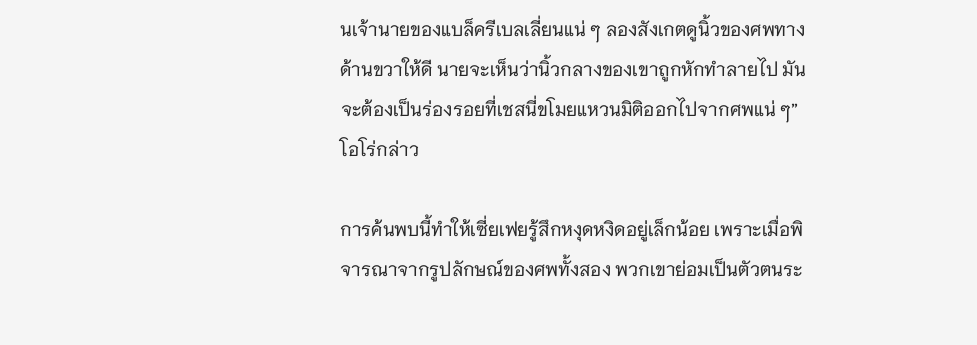นเจ้านายของแบล็ครีเบลเลี่ยนแน่ ๆ ลองสังเกตดูนิ้วของศพทางด้านขวาให้ดี นายจะเห็นว่านิ้วกลางของเขาถูกหักทำลายไป มันจะต้องเป็นร่องรอยที่เชสนี่ขโมยแหวนมิติออกไปจากศพแน่ ๆ” โอโร่กล่าว

การค้นพบนี้ทำให้เซี่ยเฟยรู้สึกหงุดหงิดอยู่เล็กน้อย เพราะเมื่อพิจารณาจากรูปลักษณ์ของศพทั้งสอง พวกเขาย่อมเป็นตัวตนระ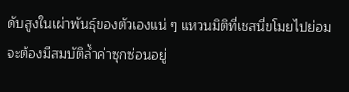ดับสูงในเผ่าพันธุ์ของตัวเองแน่ ๆ แหวนมิติที่เชสนี่ขโมยไปย่อมจะต้องมีสมบัติล้ำค่าซุกซ่อนอยู่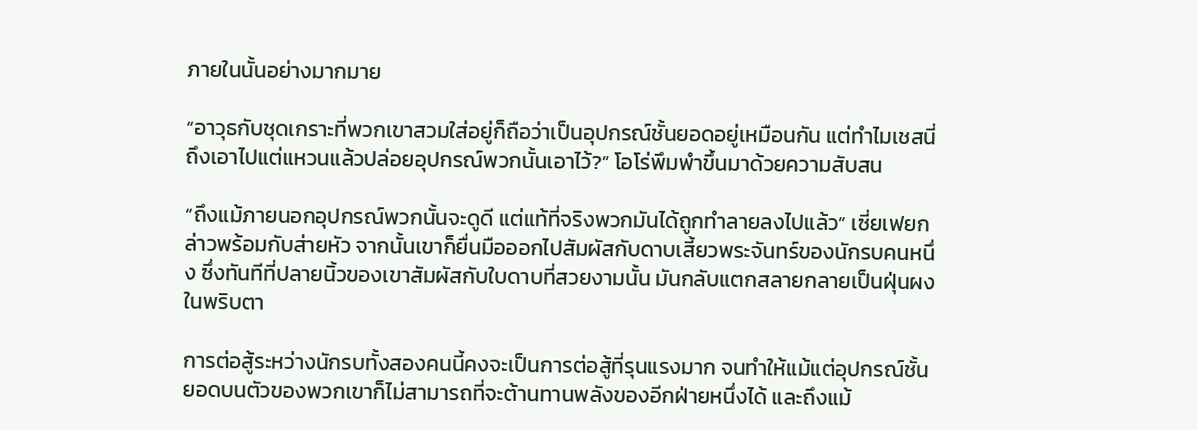ภายในนั้นอย่างมากมาย

“อาวุธกับชุดเกราะที่พวกเขาสวมใส่อยู่ก็ถือว่าเป็นอุปกรณ์ชั้นยอดอยู่เหมือนกัน แต่ทำไมเชสนี่ถึงเอาไปแต่แหวนแล้วปล่อยอุปกรณ์พวกนั้นเอาไว้?” โอโร่พึมพำขึ้นมาด้วยความสับสน

“ถึงแม้ภายนอกอุปกรณ์พวกนั้นจะดูดี แต่แท้ที่จริงพวกมันได้ถูกทำลายลงไปแล้ว” เซี่ยเฟยกล่าวพร้อมกับส่ายหัว จากนั้นเขาก็ยื่นมือออกไปสัมผัสกับดาบเสี้ยวพระจันทร์ของนักรบคนหนึ่ง ซึ่งทันทีที่ปลายนิ้วของเขาสัมผัสกับใบดาบที่สวยงามนั้น มันกลับแตกสลายกลายเป็นฝุ่นผงในพริบตา

การต่อสู้ระหว่างนักรบทั้งสองคนนี้คงจะเป็นการต่อสู้ที่รุนแรงมาก จนทำให้แม้แต่อุปกรณ์ชั้นยอดบนตัวของพวกเขาก็ไม่สามารถที่จะต้านทานพลังของอีกฝ่ายหนึ่งได้ และถึงแม้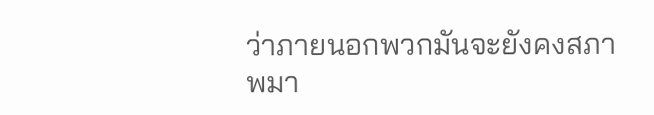ว่าภายนอกพวกมันจะยังคงสภาพมา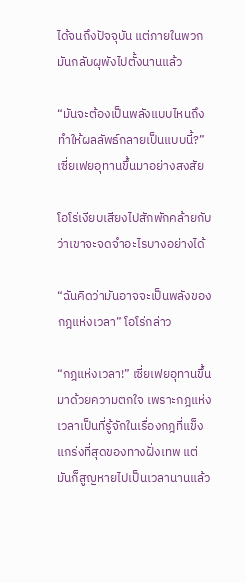ได้จนถึงปัจจุบัน แต่ภายในพวกมันกลับผุพังไปตั้งนานแล้ว

“มันจะต้องเป็นพลังแบบไหนถึงทำให้ผลลัพธ์กลายเป็นแบบนี้?” เซี่ยเฟยอุทานขึ้นมาอย่างสงสัย

โอโร่เงียบเสียงไปสักพักคล้ายกับว่าเขาจะจดจำอะไรบางอย่างได้

“ฉันคิดว่ามันอาจจะเป็นพลังของกฎแห่งเวลา” โอโร่กล่าว

“กฎแห่งเวลา!” เซี่ยเฟยอุทานขึ้นมาด้วยความตกใจ เพราะกฎแห่งเวลาเป็นที่รู้จักในเรื่องกฎที่แข็งแกร่งที่สุดของทางฝั่งเทพ แต่มันก็สูญหายไปเป็นเวลานานแล้ว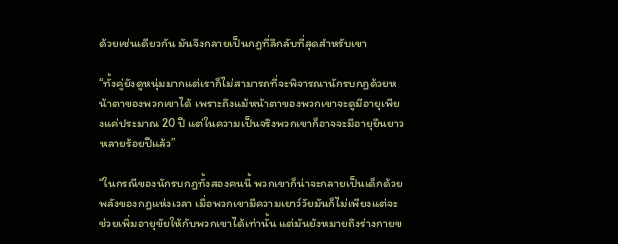ด้วยเช่นเดียวกัน มันจึงกลายเป็นกฎที่ลึกลับที่สุดสำหรับเขา

“ทั้งคู่ยังดูหนุ่มมากแต่เราก็ไม่สามารถที่จะพิจารณานักรบกฎด้วยหน้าตาของพวกเขาได้ เพราะถึงแม้หน้าตาของพวกเขาจะดูมีอายุเพียงแค่ประมาณ 20 ปี แต่ในความเป็นจริงพวกเขาก็อาจจะมีอายุยืนยาวหลายร้อยปีแล้ว”

“ในกรณีของนักรบกฎทั้งสองคนนี้ พวกเขาก็น่าจะกลายเป็นเด็กด้วยพลังของกฎแห่งเวลา เมื่อพวกเขามีความเยาว์วัยมันก็ไม่เพียงแต่จะช่วยเพิ่มอายุขัยให้กับพวกเขาได้เท่านั้น แต่มันยังหมายถึงร่างกายข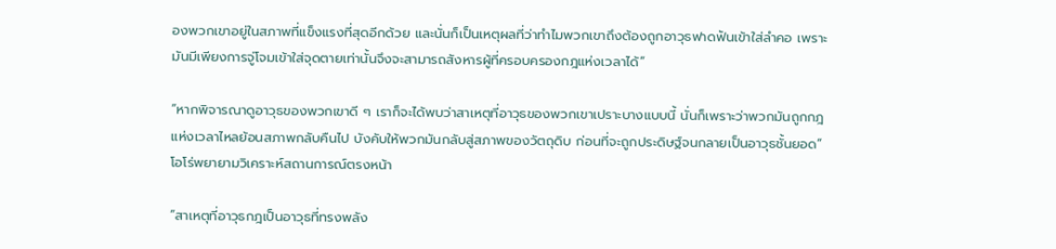องพวกเขาอยู่ในสภาพที่แข็งแรงที่สุดอีกด้วย และนั่นก็เป็นเหตุผลที่ว่าทำไมพวกเขาถึงต้องถูกอาวุธฟาดฟันเข้าใส่ลำคอ เพราะมันมีเพียงการจู่โจมเข้าใส่จุดตายเท่านั้นจึงจะสามารถสังหารผู้ที่ครอบครองกฎแห่งเวลาได้”

“หากพิจารณาดูอาวุธของพวกเขาดี ๆ เราก็จะได้พบว่าสาเหตุที่อาวุธของพวกเขาเปราะบางแบบนี้ นั่นก็เพราะว่าพวกมันถูกกฎแห่งเวลาไหลย้อนสภาพกลับคืนไป บังคับให้พวกมันกลับสู่สภาพของวัตถุดิบ ก่อนที่จะถูกประดิษฐ์จนกลายเป็นอาวุธชั้นยอด” โอโร่พยายามวิเคราะห์สถานการณ์ตรงหน้า

“สาเหตุที่อาวุธกฎเป็นอาวุธที่ทรงพลัง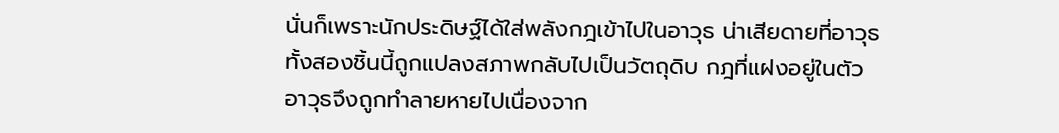นั่นก็เพราะนักประดิษฐ์ได้ใส่พลังกฎเข้าไปในอาวุธ น่าเสียดายที่อาวุธทั้งสองชิ้นนี้ถูกแปลงสภาพกลับไปเป็นวัตถุดิบ กฎที่แฝงอยู่ในตัวอาวุธจึงถูกทำลายหายไปเนื่องจาก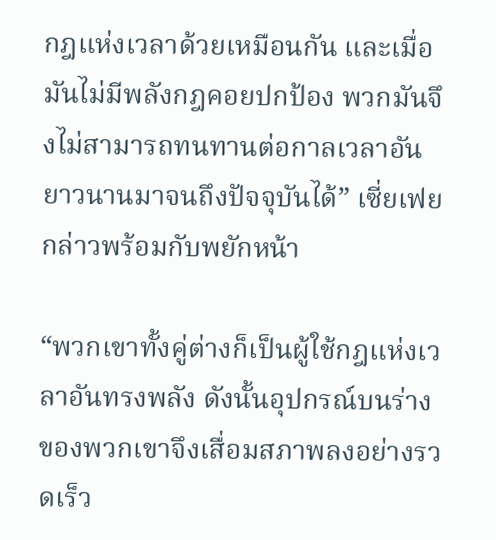กฎแห่งเวลาด้วยเหมือนกัน และเมื่อมันไม่มีพลังกฎคอยปกป้อง พวกมันจึงไม่สามารถทนทานต่อกาลเวลาอันยาวนานมาจนถึงปัจจุบันได้” เซี่ยเฟยกล่าวพร้อมกับพยักหน้า

“พวกเขาทั้งคู่ต่างก็เป็นผู้ใช้กฎแห่งเวลาอันทรงพลัง ดังนั้นอุปกรณ์บนร่างของพวกเขาจึงเสื่อมสภาพลงอย่างรวดเร็ว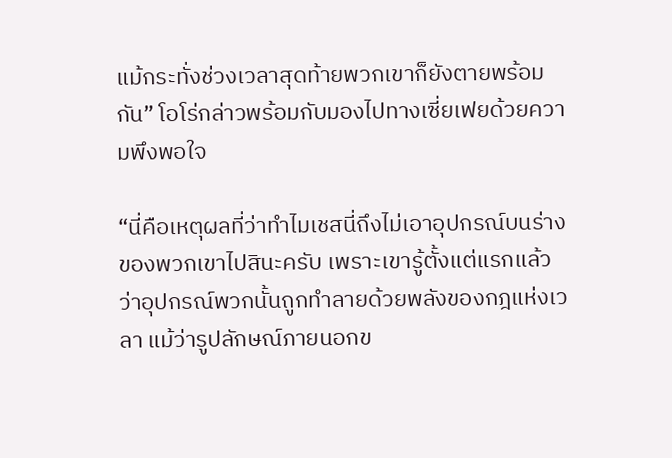แม้กระทั่งช่วงเวลาสุดท้ายพวกเขาก็ยังตายพร้อมกัน” โอโร่กล่าวพร้อมกับมองไปทางเซี่ยเฟยด้วยความพึงพอใจ

“นี่คือเหตุผลที่ว่าทำไมเชสนี่ถึงไม่เอาอุปกรณ์บนร่างของพวกเขาไปสินะครับ เพราะเขารู้ตั้งแต่แรกแล้วว่าอุปกรณ์พวกนั้นถูกทำลายด้วยพลังของกฎแห่งเวลา แม้ว่ารูปลักษณ์ภายนอกข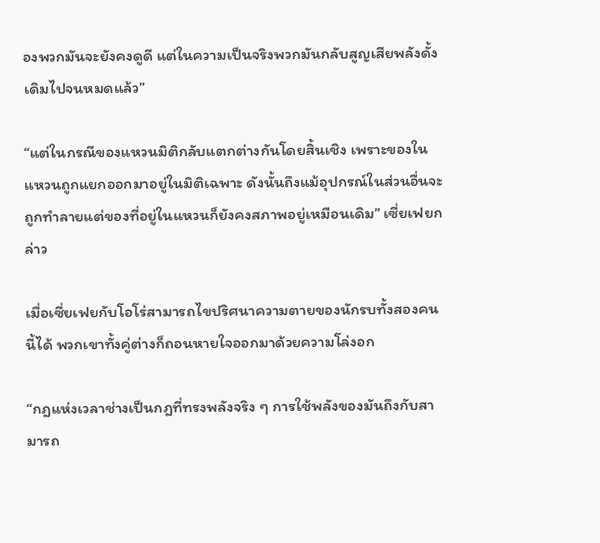องพวกมันจะยังคงดูดี แต่ในความเป็นจริงพวกมันกลับสูญเสียพลังดั้งเดิมไปจนหมดแล้ว”

“แต่ในกรณีของแหวนมิติกลับแตกต่างกันโดยสิ้นเชิง เพราะของในแหวนถูกแยกออกมาอยู่ในมิติเฉพาะ ดังนั้นถึงแม้อุปกรณ์ในส่วนอื่นจะถูกทำลายแต่ของที่อยู่ในแหวนก็ยังคงสภาพอยู่เหมือนเดิม” เซี่ยเฟยกล่าว

เมื่อเซี่ยเฟยกับโอโร่สามารถไขปริศนาความตายของนักรบทั้งสองคนนี้ได้ พวกเขาทั้งคู่ต่างก็ถอนหายใจออกมาด้วยความโล่งอก

“กฎแห่งเวลาช่างเป็นกฎที่ทรงพลังจริง ๆ การใช้พลังของมันถึงกับสามารถ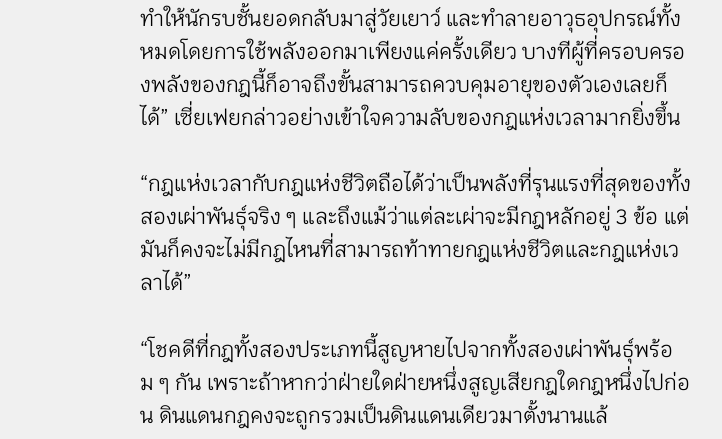ทำให้นักรบชั้นยอดกลับมาสู่วัยเยาว์ และทำลายอาวุธอุปกรณ์ทั้งหมดโดยการใช้พลังออกมาเพียงแค่ครั้งเดียว บางทีผู้ที่ครอบครองพลังของกฎนี้ก็อาจถึงขั้นสามารถควบคุมอายุของตัวเองเลยก็ได้” เซี่ยเฟยกล่าวอย่างเข้าใจความลับของกฎแห่งเวลามากยิ่งขึ้น

“กฎแห่งเวลากับกฎแห่งชีวิตถือได้ว่าเป็นพลังที่รุนแรงที่สุดของทั้งสองเผ่าพันธุ์จริง ๆ และถึงแม้ว่าแต่ละเผ่าจะมีกฎหลักอยู่ 3 ข้อ แต่มันก็คงจะไม่มีกฎไหนที่สามารถท้าทายกฎแห่งชีวิตและกฎแห่งเวลาได้”

“โชคดีที่กฎทั้งสองประเภทนี้สูญหายไปจากทั้งสองเผ่าพันธุ์พร้อม ๆ กัน เพราะถ้าหากว่าฝ่ายใดฝ่ายหนึ่งสูญเสียกฎใดกฎหนึ่งไปก่อน ดินแดนกฎคงจะถูกรวมเป็นดินแดนเดียวมาตั้งนานแล้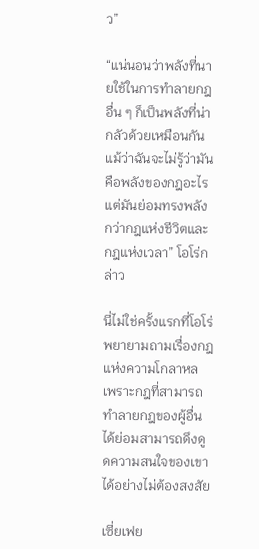ว”

“แน่นอนว่าพลังที่นายใช้ในการทำลายกฎอื่น ๆ ก็เป็นพลังที่น่ากลัวด้วยเหมือนกัน แม้ว่าฉันจะไม่รู้ว่ามันคือพลังของกฎอะไร แต่มันย่อมทรงพลังกว่ากฎแห่งชีวิตและกฎแห่งเวลา” โอโร่กล่าว

นี่ไม่ใช่ครั้งแรกที่โอโร่พยายามถามเรื่องกฎแห่งความโกลาหล เพราะกฎที่สามารถทำลายกฎของผู้อื่นได้ย่อมสามารถดึงดูดความสนใจของเขาได้อย่างไม่ต้องสงสัย

เซี่ยเฟย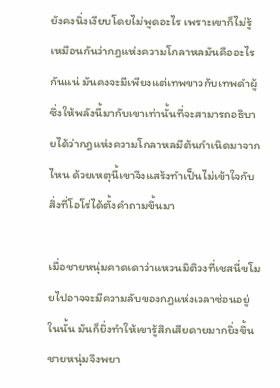ยังคงนิ่งเงียบโดยไม่พูดอะไร เพราะเขาก็ไม่รู้เหมือนกันว่ากฎแห่งความโกลาหลมันคืออะไรกันแน่ มันคงจะมีเพียงแต่เทพขาวกับเทพดำผู้ซึ่งให้พลังนี้มากับเขาเท่านั้นที่จะสามารถอธิบายได้ว่ากฎแห่งความโกลาหลมีต้นกำเนิดมาจากไหน ด้วยเหตุนี้เขาจึงแสร้งทำเป็นไม่เข้าใจกับสิ่งที่โอโร่ได้ตั้งคำถามขึ้นมา

เมื่อชายหนุ่มคาดเดาว่าแหวนมิติวงที่เชสนี่ขโมยไปอาจจะมีความลับของกฎแห่งเวลาซ่อนอยู่ในนั้น มันก็ยิ่งทำให้เขารู้สึกเสียดายมากยิ่งขึ้น ชายหนุ่มจึงพยา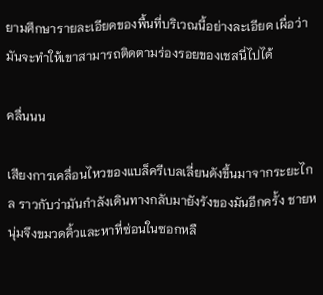ยามศึกษารายละเอียดของพื้นที่บริเวณนี้อย่างละเอียด เผื่อว่ามันจะทำให้เขาสามารถติดตามร่องรอยของเชสนี่ไปได้

คลื่นนน

เสียงการเคลื่อนไหวของแบล็ครีเบลเลี่ยนดังขึ้นมาจากระยะไกล ราวกับว่ามันกำลังเดินทางกลับมายังรังของมันอีกครั้ง ชายหนุ่มจึงขมวดคิ้วและหาที่ซ่อนในซอกหลื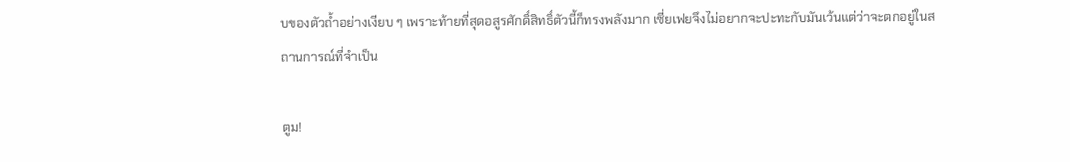บของตัวถ้ำอย่างเงียบ ๆ เพราะท้ายที่สุดอสูรศักดิ์สิทธิ์ตัวนี้ก็ทรงพลังมาก เซี่ยเฟยจึงไม่อยากจะปะทะกับมันเว้นแต่ว่าจะตกอยู่ในสถานการณ์ที่จำเป็น

ตูม!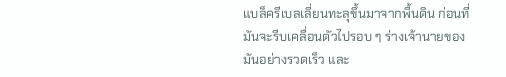แบล็ครีเบลเลี่ยนทะลุขึ้นมาจากพื้นดิน ก่อนที่มันจะรีบเคลื่อนตัวไปรอบ ๆ ร่างเจ้านายของมันอย่างรวดเร็ว และ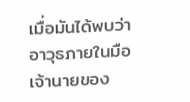เมื่อมันได้พบว่าอาวุธภายในมือเจ้านายของ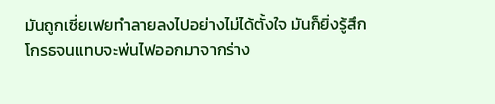มันถูกเซี่ยเฟยทำลายลงไปอย่างไม่ได้ตั้งใจ มันก็ยิ่งรู้สึกโกรธจนแทบจะพ่นไฟออกมาจากร่าง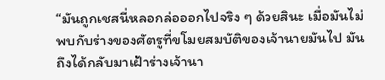“มันถูกเชสนี่หลอกล่อออกไปจริง ๆ ด้วยสินะ เมื่อมันไม่พบกับร่างของศัตรูที่ขโมยสมบัติของเจ้านายมันไป มันถึงได้กลับมาเฝ้าร่างเจ้านา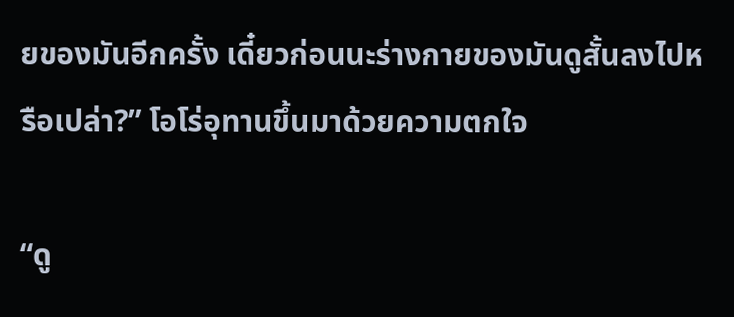ยของมันอีกครั้ง เดี๋ยวก่อนนะร่างกายของมันดูสั้นลงไปหรือเปล่า?” โอโร่อุทานขึ้นมาด้วยความตกใจ

“ดู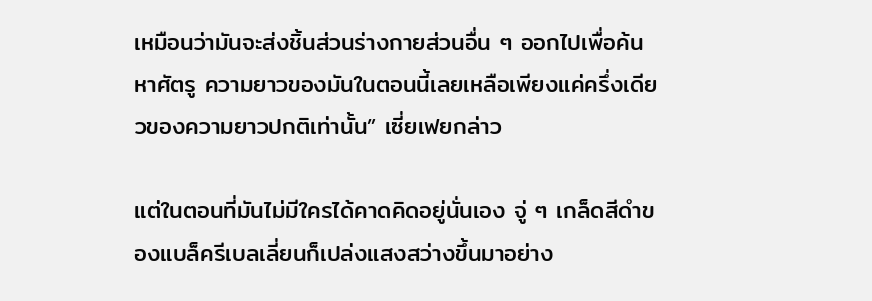เหมือนว่ามันจะส่งชิ้นส่วนร่างกายส่วนอื่น ๆ ออกไปเพื่อค้นหาศัตรู ความยาวของมันในตอนนี้เลยเหลือเพียงแค่ครึ่งเดียวของความยาวปกติเท่านั้น” เซี่ยเฟยกล่าว

แต่ในตอนที่มันไม่มีใครได้คาดคิดอยู่นั่นเอง จู่ ๆ เกล็ดสีดำของแบล็ครีเบลเลี่ยนก็เปล่งแสงสว่างขึ้นมาอย่าง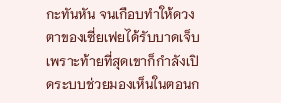กะทันหัน จนเกือบทำให้ดวงตาของเซี่ยเฟยได้รับบาดเจ็บ เพราะท้ายที่สุดเขาก็กำลังเปิดระบบช่วยมองเห็นในตอนก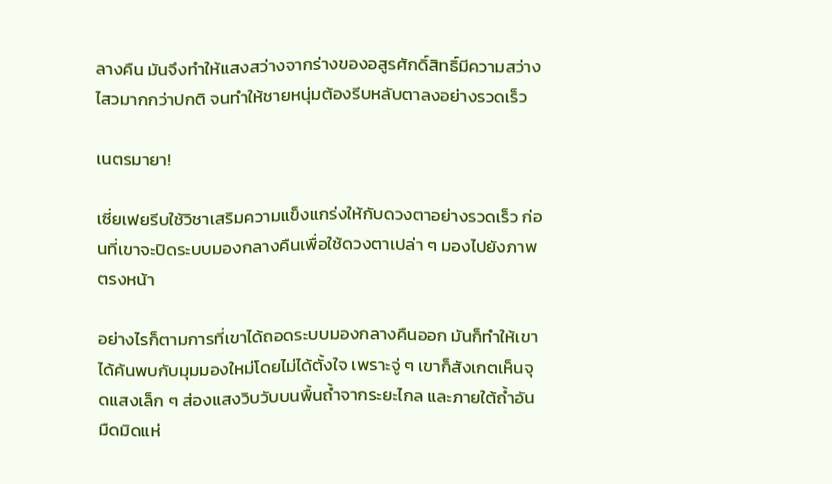ลางคืน มันจึงทำให้แสงสว่างจากร่างของอสูรศักดิ์สิทธิ์มีความสว่างไสวมากกว่าปกติ จนทำให้ชายหนุ่มต้องรีบหลับตาลงอย่างรวดเร็ว

เนตรมายา!

เซี่ยเฟยรีบใช้วิชาเสริมความแข็งแกร่งให้กับดวงตาอย่างรวดเร็ว ก่อนที่เขาจะปิดระบบมองกลางคืนเพื่อใช้ดวงตาเปล่า ๆ มองไปยังภาพตรงหน้า

อย่างไรก็ตามการที่เขาได้ถอดระบบมองกลางคืนออก มันก็ทำให้เขาได้ค้นพบกับมุมมองใหม่โดยไม่ได้ตั้งใจ เพราะจู่ ๆ เขาก็สังเกตเห็นจุดแสงเล็ก ๆ ส่องแสงวิบวับบนพื้นถ้ำจากระยะไกล และภายใต้ถ้ำอันมืดมิดแห่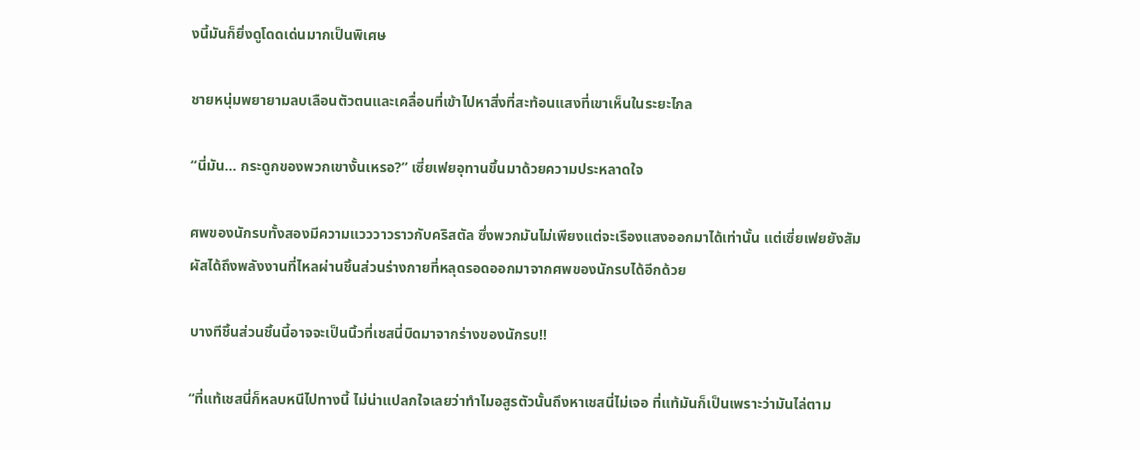งนี้มันก็ยิ่งดูโดดเด่นมากเป็นพิเศษ

ชายหนุ่มพยายามลบเลือนตัวตนและเคลื่อนที่เข้าไปหาสิ่งที่สะท้อนแสงที่เขาเห็นในระยะไกล

“นี่มัน... กระดูกของพวกเขางั้นเหรอ?” เซี่ยเฟยอุทานขึ้นมาด้วยความประหลาดใจ

ศพของนักรบทั้งสองมีความแวววาวราวกับคริสตัล ซึ่งพวกมันไม่เพียงแต่จะเรืองแสงออกมาได้เท่านั้น แต่เซี่ยเฟยยังสัมผัสได้ถึงพลังงานที่ไหลผ่านชิ้นส่วนร่างกายที่หลุดรอดออกมาจากศพของนักรบได้อีกด้วย

บางทีชิ้นส่วนชิ้นนี้อาจจะเป็นนิ้วที่เชสนี่บิดมาจากร่างของนักรบ!!

“ที่แท้เชสนี่ก็หลบหนีไปทางนี้ ไม่น่าแปลกใจเลยว่าทำไมอสูรตัวนั้นถึงหาเชสนี่ไม่เจอ ที่แท้มันก็เป็นเพราะว่ามันไล่ตาม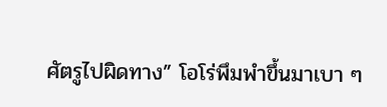ศัตรูไปผิดทาง” โอโร่พึมพำขึ้นมาเบา ๆ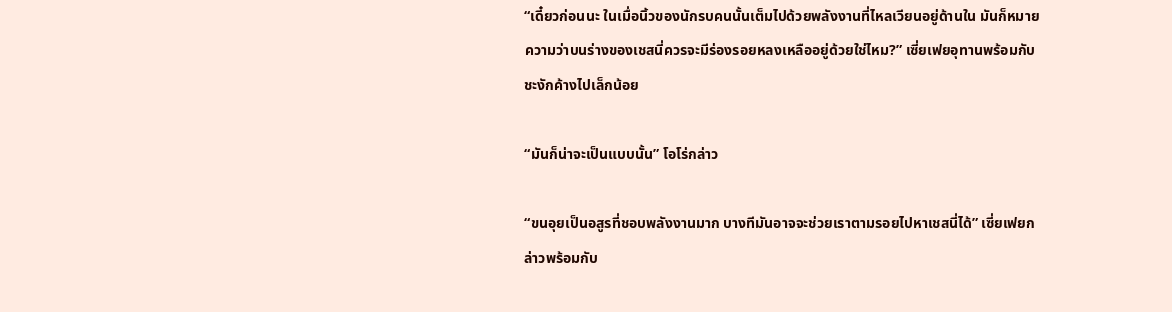“เดี๋ยวก่อนนะ ในเมื่อนิ้วของนักรบคนนั้นเต็มไปด้วยพลังงานที่ไหลเวียนอยู่ด้านใน มันก็หมายความว่าบนร่างของเชสนี่ควรจะมีร่องรอยหลงเหลืออยู่ด้วยใช่ไหม?” เซี่ยเฟยอุทานพร้อมกับชะงักค้างไปเล็กน้อย

“มันก็น่าจะเป็นแบบนั้น” โอโร่กล่าว

“ขนอุยเป็นอสูรที่ชอบพลังงานมาก บางทีมันอาจจะช่วยเราตามรอยไปหาเชสนี่ได้” เซี่ยเฟยกล่าวพร้อมกับ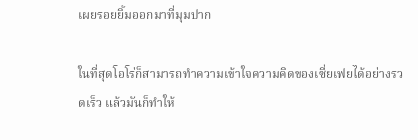เผยรอยยิ้มออกมาที่มุมปาก

ในที่สุดโอโร่ก็สามารถทำความเข้าใจความคิดของเซี่ยเฟยได้อย่างรวดเร็ว แล้วมันก็ทำให้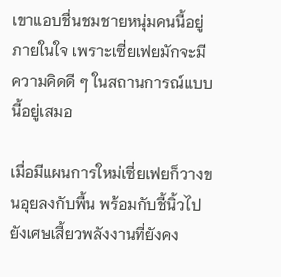เขาแอบชื่นชมชายหนุ่มคนนี้อยู่ภายในใจ เพราะเซี่ยเฟยมักจะมีความคิดดี ๆ ในสถานการณ์แบบนี้อยู่เสมอ

เมื่อมีแผนการใหม่เซี่ยเฟยก็วางขนอุยลงกับพื้น พร้อมกับชี้นิ้วไปยังเศษเสี้ยวพลังงานที่ยังคง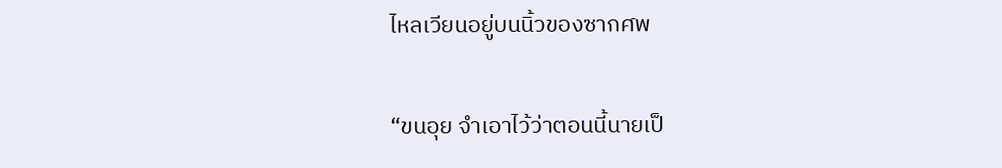ไหลเวียนอยู่บนนิ้วของซากศพ

“ขนอุย จำเอาไว้ว่าตอนนี้นายเป็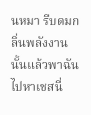นหมา รีบดมกลิ่นพลังงานนั้นแล้วพาฉันไปหาเชสนี่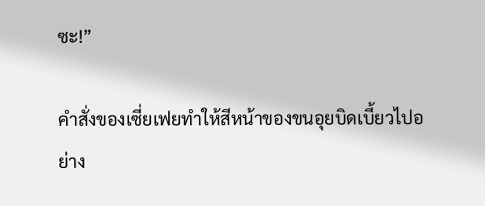ซะ!”

คำสั่งของเซี่ยเฟยทำให้สีหน้าของขนอุยบิดเบี้ยวไปอย่าง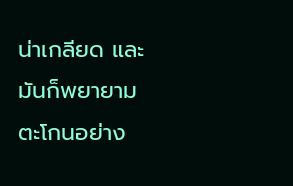น่าเกลียด และมันก็พยายามตะโกนอย่าง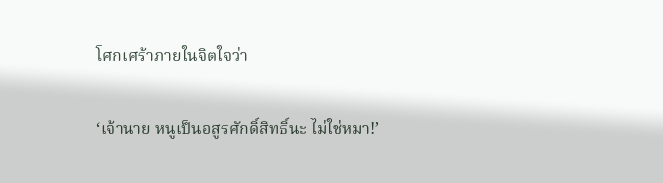โศกเศร้าภายในจิตใจว่า

‘เจ้านาย หนูเป็นอสูรศักดิ์สิทธิ์นะ ไม่ใช่หมา!’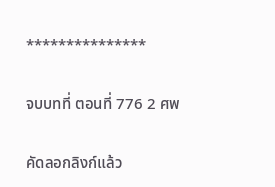***************

จบบทที่ ตอนที่ 776 2 ศพ

คัดลอกลิงก์แล้ว